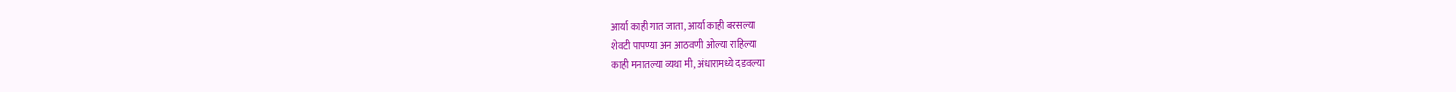आर्या काही गात जाता, आर्या काही बरसल्या
शेवटी पापण्या अन आठवणी ओल्या राहिल्या
काही मनातल्या व्यथा मी, अंधारामध्ये दडवल्या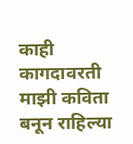काही कागदावरती माझी कविता बनून राहिल्या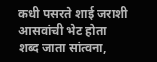कधी पसरते शाई जराशी आसवांची भेट होता
शब्द जाता सांत्वना,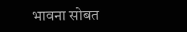भावना सोबत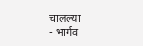चालल्या
- भार्गव